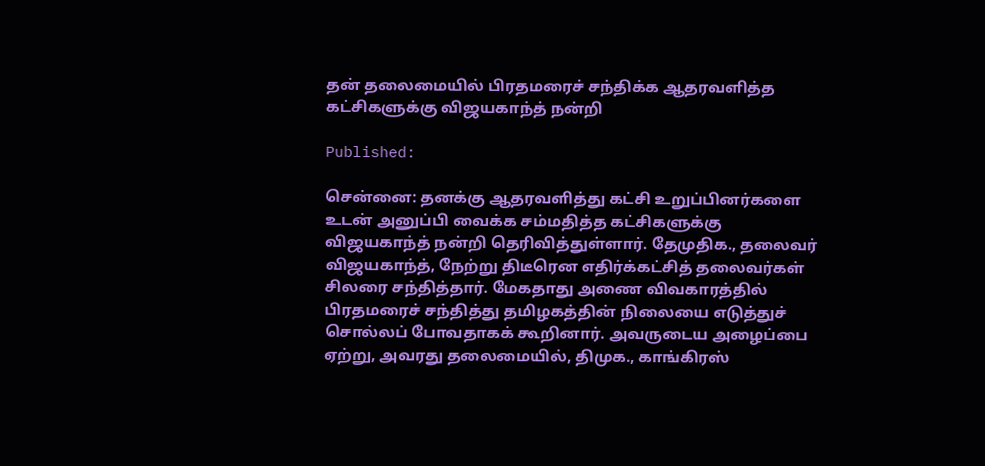தன் தலைமையில் பிரதமரைச் சந்திக்க ஆதரவளித்த கட்சிகளுக்கு விஜயகாந்த் நன்றி

Published:

சென்னை: தனக்கு ஆதரவளித்து கட்சி உறுப்பினர்களை உடன் அனுப்பி வைக்க சம்மதித்த கட்சிகளுக்கு விஜயகாந்த் நன்றி தெரிவித்துள்ளார். தேமுதிக., தலைவர் விஜயகாந்த், நேற்று திடீரென எதிர்க்கட்சித் தலைவர்கள் சிலரை சந்தித்தார். மேகதாது அணை விவகாரத்தில் பிரதமரைச் சந்தித்து தமிழகத்தின் நிலையை எடுத்துச் சொல்லப் போவதாகக் கூறினார். அவருடைய அழைப்பை ஏற்று, அவரது தலைமையில், திமுக., காங்கிரஸ்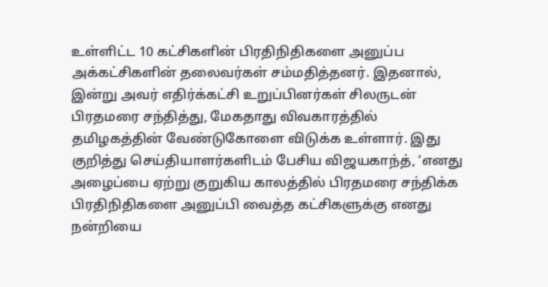உள்ளிட்ட 10 கட்சிகளின் பிரதிநிதிகளை அனுப்ப அக்கட்சிகளின் தலைவர்கள் சம்மதித்தனர். இதனால், இன்று அவர் எதிர்க்கட்சி உறுப்பினர்கள் சிலருடன் பிரதமரை சந்தித்து, மேகதாது விவகாரத்தில் தமிழகத்தின் வேண்டுகோளை விடுக்க உள்ளார். இது குறித்து செய்தியாளர்களிடம் பேசிய விஜயகாந்த், ‘எனது அழைப்பை ஏற்று குறுகிய காலத்தில் பிரதமரை சந்திக்க பிரதிநிதிகளை அனுப்பி வைத்த கட்சிகளுக்கு எனது நன்றியை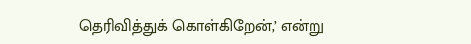தெரிவித்துக் கொள்கிறேன்,’ என்று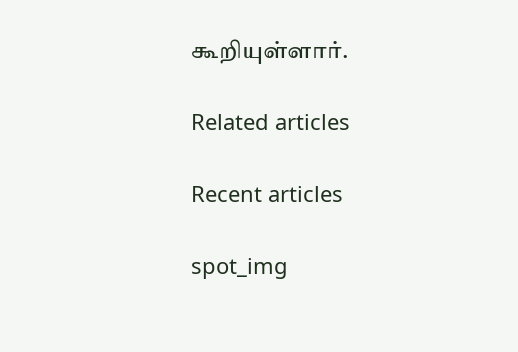கூறியுள்ளார்.

Related articles

Recent articles

spot_img